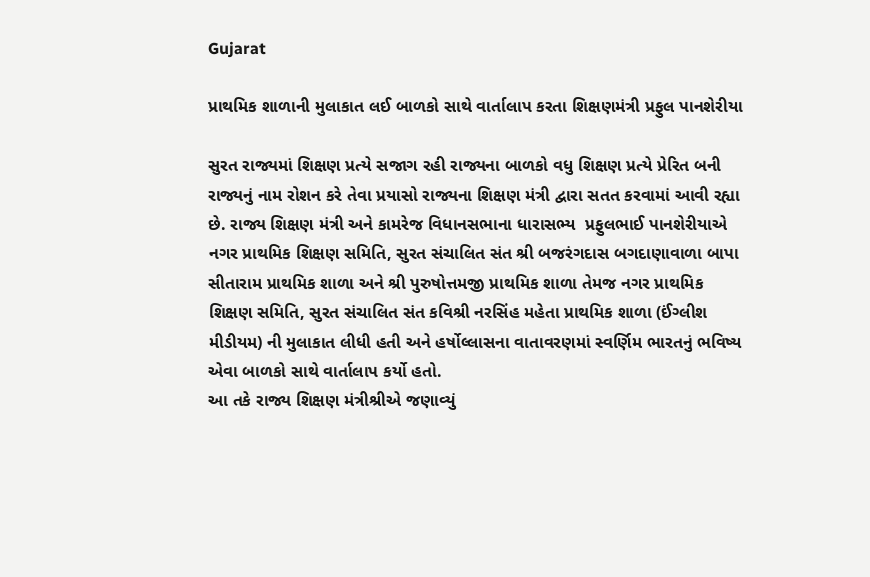Gujarat

પ્રાથમિક શાળાની મુલાકાત લઈ બાળકો સાથે વાર્તાલાપ કરતા શિક્ષણમંત્રી પ્રફુલ પાનશેરીયા

સુરત રાજ્યમાં શિક્ષણ પ્રત્યે સજાગ રહી રાજ્યના બાળકો વધુ શિક્ષણ પ્રત્યે પ્રેરિત બની રાજ્યનું નામ રોશન કરે તેવા પ્રયાસો રાજ્યના શિક્ષણ મંત્રી દ્વારા સતત કરવામાં આવી રહ્યા છે. રાજ્ય શિક્ષણ મંત્રી અને કામરેજ વિધાનસભાના ધારાસભ્ય  પ્રફુલભાઈ પાનશેરીયાએ નગર પ્રાથમિક શિક્ષણ સમિતિ, સુરત સંચાલિત સંત શ્રી બજરંગદાસ બગદાણાવાળા બાપા સીતારામ પ્રાથમિક શાળા અને શ્રી પુરુષોત્તમજી પ્રાથમિક શાળા તેમજ નગર પ્રાથમિક શિક્ષણ સમિતિ, સુરત સંચાલિત સંત કવિશ્રી નરસિંહ મહેતા પ્રાથમિક શાળા (ઈંગ્લીશ મીડીયમ) ની મુલાકાત લીધી હતી અને હર્ષોલ્લાસના વાતાવરણમાં સ્વર્ણિમ ભારતનું ભવિષ્ય એવા બાળકો સાથે વાર્તાલાપ કર્યો હતો.
આ તકે રાજ્ય શિક્ષણ મંત્રીશ્રીએ જણાવ્યું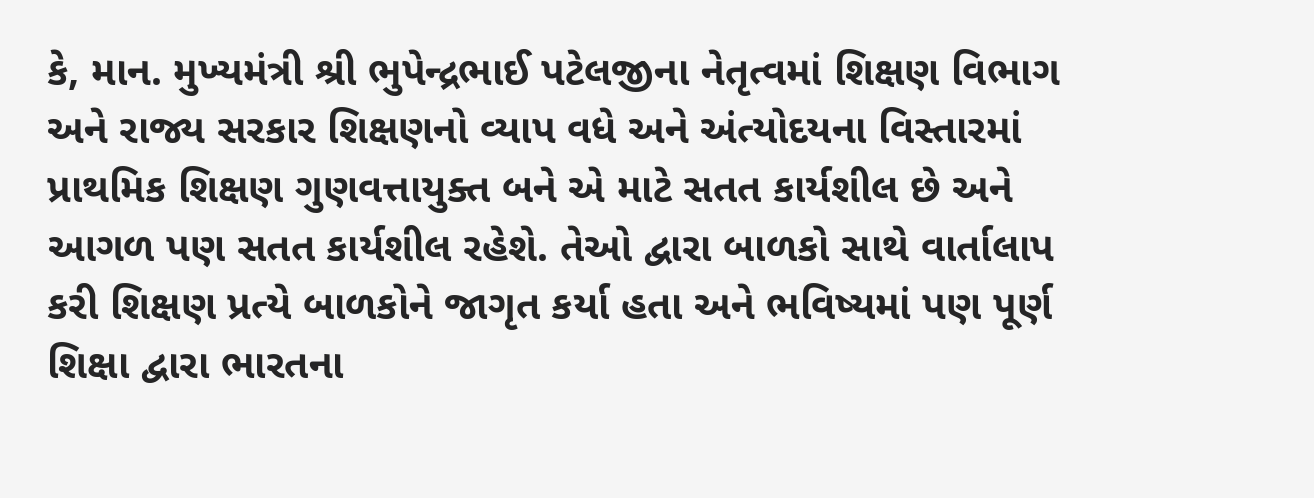કે, માન. મુખ્યમંત્રી શ્રી ભુપેન્દ્રભાઈ પટેલજીના નેતૃત્વમાં શિક્ષણ વિભાગ અને રાજ્ય સરકાર શિક્ષણનો વ્યાપ વધે અને અંત્યોદયના વિસ્તારમાં પ્રાથમિક શિક્ષણ ગુણવત્તાયુક્ત બને એ માટે સતત કાર્યશીલ છે અને આગળ પણ સતત કાર્યશીલ રહેશે. તેઓ દ્વારા બાળકો સાથે વાર્તાલાપ કરી શિક્ષણ પ્રત્યે બાળકોને જાગૃત કર્યા હતા અને ભવિષ્યમાં પણ પૂર્ણ શિક્ષા દ્વારા ભારતના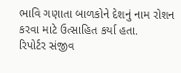ભાવિ ગણાતા બાળકોને દેશનું નામ રોશન કરવા માટે ઉત્સાહિત કર્યા હતા.
રિપોર્ટર સંજીવ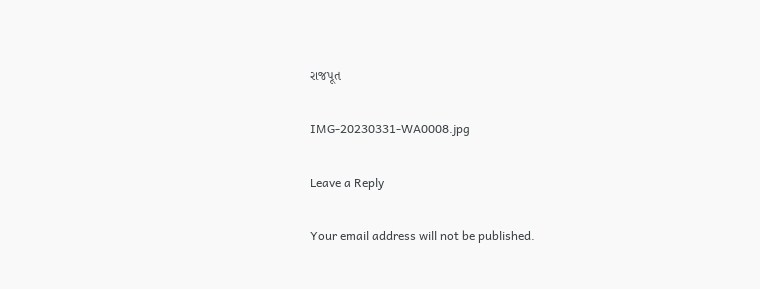રાજપૂત

IMG-20230331-WA0008.jpg

Leave a Reply

Your email address will not be published.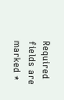Required fields are marked *